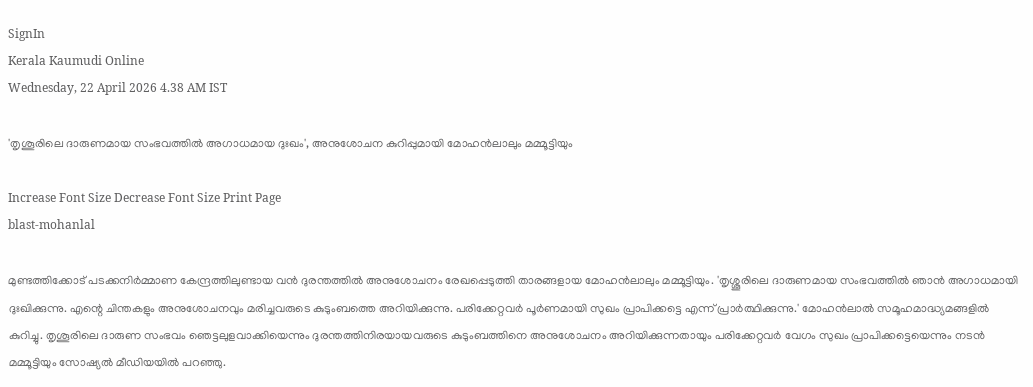SignIn
Kerala Kaumudi Online
Wednesday, 22 April 2026 4.38 AM IST

'തൃശൂരിലെ ദാരുണമായ സംഭവത്തിൽ അഗാധമായ ദുഃഖം', അനുശോചന കുറിപ്പുമായി മോഹൻലാലും മമ്മൂട്ടിയും

Increase Font Size Decrease Font Size Print Page
blast-mohanlal

മുണ്ടത്തിക്കോട് പടക്കനിർമ്മാണ കേന്ദ്രത്തിലുണ്ടായ വൻ ദുരന്തത്തിൽ അനുശോചനം രേഖപ്പെടുത്തി താരങ്ങളായ മോഹൻലാലും മമ്മൂട്ടിയും. 'തൃശ്ശൂരിലെ ദാരുണമായ സംഭവത്തിൽ ഞാൻ അഗാധമായി ദുഃഖിക്കുന്നു. എന്റെ ചിന്തകളും അനുശോചനവും മരിച്ചവരുടെ കുടുംബത്തെ അറിയിക്കുന്നു. പരിക്കേറ്റവർ പൂർണമായി സുഖം പ്രാപിക്കട്ടെ എന്ന് പ്രാർത്ഥിക്കുന്നു.' മോഹൻലാൽ സമൂഹമാദ്ധ്യമങ്ങളിൽ കുറിച്ചു. തൃശൂരിലെ ദാരുണ സംഭവം ഞെട്ടലുളവാക്കിയെന്നും ദുരന്തത്തിനിരയായവരുടെ കുടുംബത്തിനെ അനുശോചനം അറിയിക്കുന്നതായും പരിക്കേറ്റവർ വേഗം സുഖം പ്രാപിക്കട്ടെയെന്നും നടൻ മമ്മൂട്ടിയും സോഷ്യൽ മീഡിയയിൽ പറഞ്ഞു.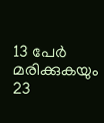13 പേർ മരിക്കുകയും 23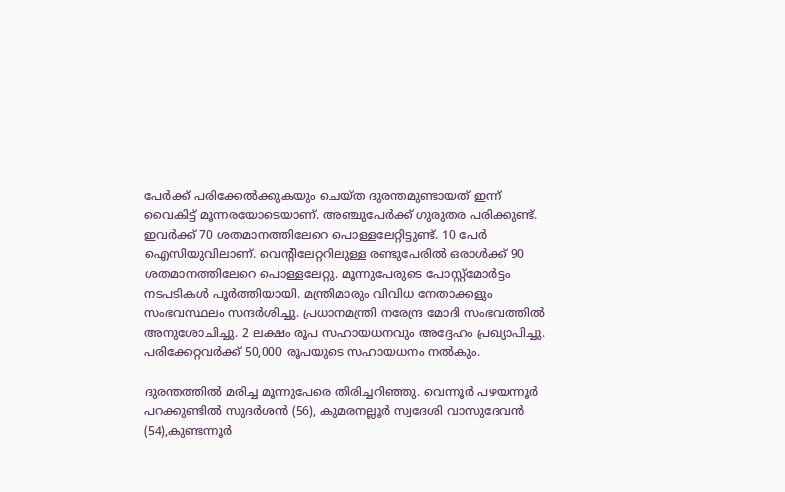പേർക്ക് പരിക്കേൽക്കുകയും ചെയ്‌ത ദുരന്തമുണ്ടായത് ഇന്ന് വൈകിട്ട് മൂന്നരയോടെയാണ്. അഞ്ചുപേർക്ക് ഗുരുതര പരിക്കുണ്ട്. ഇവർക്ക് 70 ശതമാനത്തിലേറെ പൊള്ളലേറ്റിട്ടുണ്ട്. 10 പേർ ഐസിയുവിലാണ്. വെന്റിലേറ്ററിലുള്ള രണ്ടുപേരിൽ ഒരാൾക്ക് 90 ശതമാനത്തിലേറെ പൊള്ളലേറ്റു. മൂന്നുപേരുടെ പോസ്റ്റ്‌മോർട്ടം നടപടികൾ പൂർത്തിയായി. മന്ത്രിമാരും വിവിധ നേതാക്കളും സംഭവസ്ഥലം സന്ദർശിച്ചു. പ്രധാനമന്ത്രി നരേന്ദ്ര മോദി സംഭവത്തിൽ അനുശോചിച്ചു. 2 ലക്ഷം രൂപ സഹായധനവും അദ്ദേഹം പ്രഖ്യാപിച്ചു. പരിക്കേറ്റവർക്ക് 50,000 രൂപയുടെ സഹായധനം നൽകും.

ദുരന്തത്തിൽ മരിച്ച മൂന്നുപേരെ തിരിച്ചറിഞ്ഞു. വെന്നൂർ പഴയന്നൂർ പറക്കുണ്ടിൽ സുദർശൻ (56), കുമരനല്ലൂർ സ്വദേശി വാസുദേവൻ (54),കുണ്ടന്നൂർ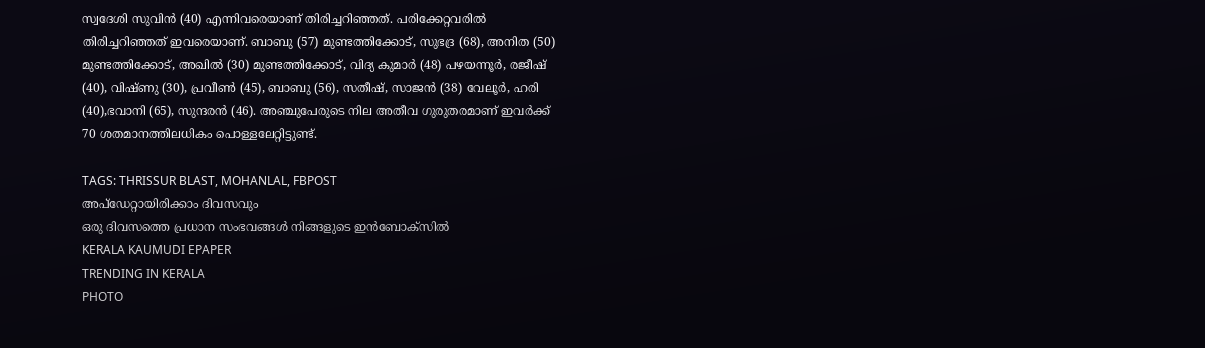സ്വദേശി സുവിൻ (40) എന്നിവരെയാണ് തിരിച്ചറിഞ്ഞത്. പരിക്കേറ്റവരിൽ തിരിച്ചറിഞ്ഞത് ഇവരെയാണ്. ബാബു (57) മുണ്ടത്തിക്കോട്, സുഭദ്ര (68), അനിത (50) മുണ്ടത്തിക്കോട്, അഖിൽ (30) മുണ്ടത്തിക്കോട്, വിദ്യ കുമാർ (48) പഴയന്നൂർ, രജീഷ് (40), വിഷ്‌ണു (30), പ്രവീൺ (45), ബാബു (56), സതീഷ്, സാജൻ (38) വേലൂർ, ഹരി (40),ഭവാനി (65), സുന്ദരൻ (46). അഞ്ചുപേരുടെ നില അതീവ ഗുരുതരമാണ് ഇവർക്ക് 70 ശതമാനത്തിലധികം പൊള്ളലേറ്റിട്ടുണ്ട്.

TAGS: THRISSUR BLAST, MOHANLAL, FBPOST
അപ്ഡേറ്റായിരിക്കാം ദിവസവും
ഒരു ദിവസത്തെ പ്രധാന സംഭവങ്ങൾ നിങ്ങളുടെ ഇൻബോക്സിൽ
KERALA KAUMUDI EPAPER
TRENDING IN KERALA
PHOTO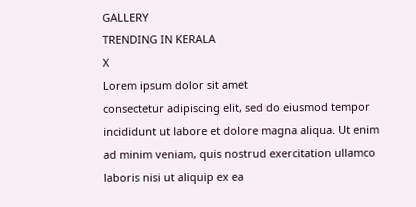GALLERY
TRENDING IN KERALA
X
Lorem ipsum dolor sit amet
consectetur adipiscing elit, sed do eiusmod tempor incididunt ut labore et dolore magna aliqua. Ut enim ad minim veniam, quis nostrud exercitation ullamco laboris nisi ut aliquip ex ea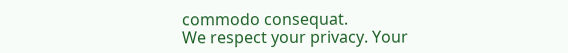commodo consequat.
We respect your privacy. Your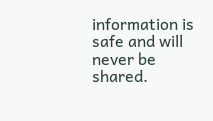information is safe and will never be shared.